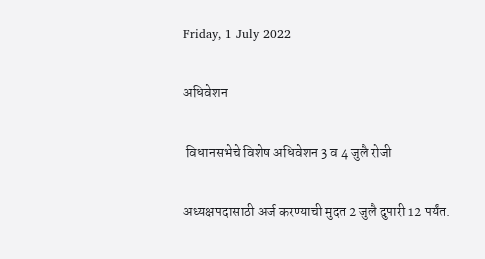Friday, 1 July 2022

अधिवेशन

 विधानसभेचे विशेष अधिवेशन 3 व 4 जुलै रोजी

अध्यक्षपदासाठी अर्ज करण्याची मुदत 2 जुलै दुपारी 12 पर्यंत.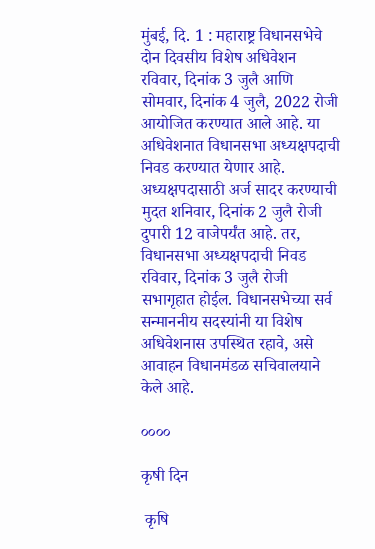मुंबई, दि. 1 : महाराष्ट्र विधानसभेचे दोन दिवसीय विशेष अधिवेशन रविवार, दिनांक 3 जुलै आणि सोमवार, दिनांक 4 जुलै, 2022 रोजी आयोजित करण्यात आले आहे. या अधिवेशनात विधानसभा अध्यक्षपदाची निवड करण्यात येणार आहे. अध्यक्षपदासाठी अर्ज सादर करण्याची मुदत शनिवार, दिनांक 2 जुलै रोजी दुपारी 12 वाजेपर्यंत आहे. तर, विधानसभा अध्यक्षपदाची निवड रविवार, दिनांक 3 जुलै रोजी सभागृहात होईल. विधानसभेच्या सर्व सन्माननीय सदस्यांनी या विशेष अधिवेशनास उपस्थित रहावे, असे आवाहन विधानमंडळ सचिवालयाने केले आहे.

००००

कृषी दिन

 कृषि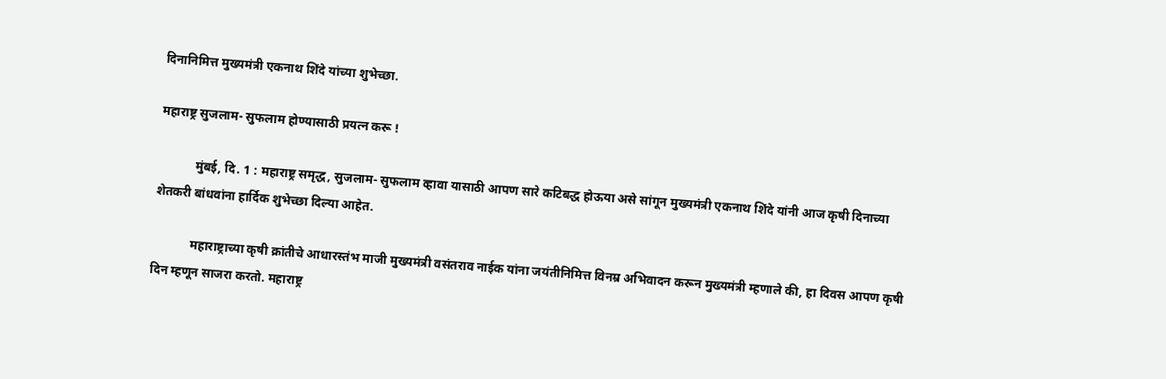दिनानिमित्त मुख्यमंत्री एकनाथ शिंदे यांच्या शुभेच्छा.

महाराष्ट्र सुजलाम- सुफलाम होण्यासाठी प्रयत्न करू !

            मुंबई, दि. 1 : महाराष्ट्र समृद्ध, सुजलाम- सुफलाम व्हावा यासाठी आपण सारे कटिबद्ध होऊया असे सांगून मुख्यमंत्री एकनाथ शिंदे यांनी आज कृषी दिनाच्या शेतकरी बांधवांना हार्दिक शुभेच्छा दिल्या आहेत.

            महाराष्ट्राच्या कृषी क्रांतीचे आधारस्तंभ माजी मुख्यमंत्री वसंतराव नाईक यांना जयंतीनिमित्त विनम्र अभिवादन करून मुख्यमंत्री म्हणाले की, हा दिवस आपण कृषी दिन म्हणून साजरा करतो. महाराष्ट्र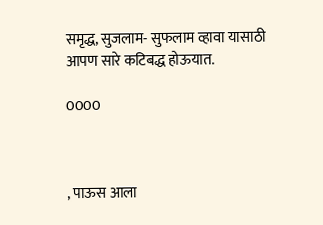समृद्ध, सुजलाम- सुफलाम व्हावा यासाठी आपण सारे कटिबद्ध होऊयात.

0000



, पाऊस आला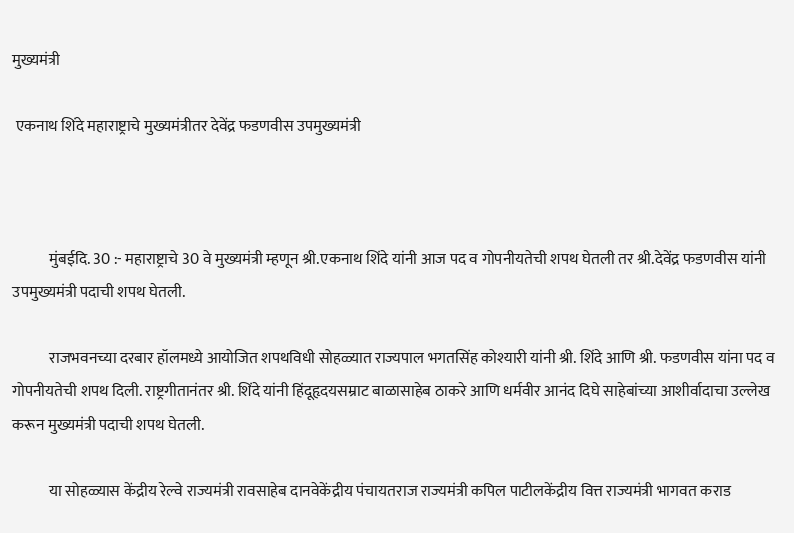मुख्यमंत्री

 एकनाथ शिंदे महाराष्ट्राचे मुख्यमंत्रीतर देवेंद्र फडणवीस उपमुख्यमंत्री



            मुंबईदि. 30 :- महाराष्ट्राचे 30 वे मुख्यमंत्री म्हणून श्री.एकनाथ शिंदे यांनी आज पद व गोपनीयतेची शपथ घेतली तर श्री.देवेंद्र फडणवीस यांनी उपमुख्यमंत्री पदाची शपथ घेतली.

            राजभवनच्या दरबार हॉलमध्ये आयोजित शपथविधी सोहळ्यात राज्यपाल भगतसिंह कोश्यारी यांनी श्री. शिंदे आणि श्री. फडणवीस यांना पद व गोपनीयतेची शपथ दिली. राष्ट्रगीतानंतर श्री. शिंदे यांनी हिंदूहृदयसम्राट बाळासाहेब ठाकरे आणि धर्मवीर आनंद दिघे साहेबांच्या आशीर्वादाचा उल्लेख करून मुख्यमंत्री पदाची शपथ घेतली.

            या सोहळ्यास केंद्रीय रेल्वे राज्यमंत्री रावसाहेब दानवेकेंद्रीय पंचायतराज राज्यमंत्री कपिल पाटीलकेंद्रीय वित्त राज्यमंत्री भागवत कराड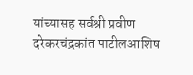यांच्यासह सर्वश्री प्रवीण दरेकरचंद्रकांत पाटीलआशिष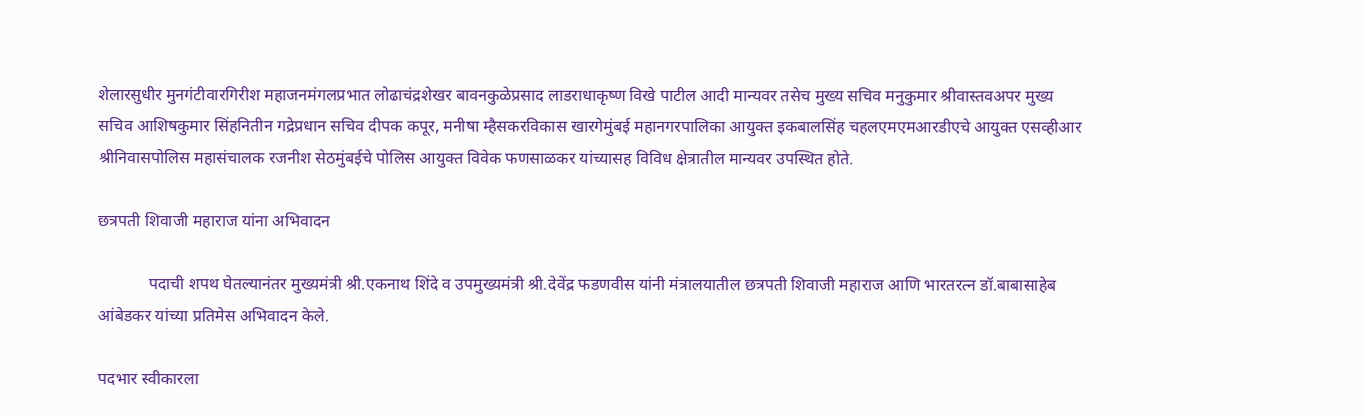शेलारसुधीर मुनगंटीवारगिरीश महाजनमंगलप्रभात लोढाचंद्रशेखर बावनकुळेप्रसाद लाडराधाकृष्ण विखे पाटील आदी मान्यवर तसेच मुख्य सचिव मनुकुमार श्रीवास्तवअपर मुख्य सचिव आशिषकुमार सिंहनितीन गद्रेप्रधान सचिव दीपक कपूर, मनीषा म्हैसकरविकास खारगेमुंबई महानगरपालिका आयुक्त इकबालसिंह चहलएमएमआरडीएचे आयुक्त एसव्हीआर श्रीनिवासपोलिस महासंचालक रजनीश सेठमुंबईचे पोलिस आयुक्त विवेक फणसाळकर यांच्यासह विविध क्षेत्रातील मान्यवर उपस्थित होते.

छत्रपती शिवाजी महाराज यांना अभिवादन

            पदाची शपथ घेतल्यानंतर मुख्यमंत्री श्री.एकनाथ शिंदे व उपमुख्यमंत्री श्री.देवेंद्र फडणवीस यांनी मंत्रालयातील छत्रपती शिवाजी महाराज आणि भारतरत्न डॉ.बाबासाहेब आंबेडकर यांच्या प्रतिमेस अभिवादन केले.

पदभार स्वीकारला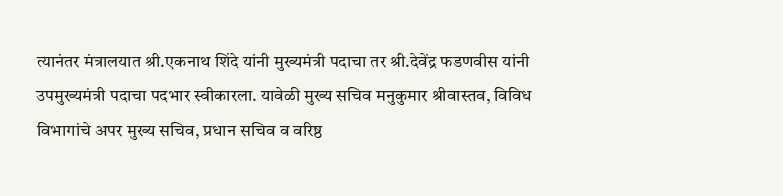त्यानंतर मंत्रालयात श्री.एकनाथ शिंदे यांनी मुख्यमंत्री पदाचा तर श्री.देवेंद्र फडणवीस यांनी उपमुख्यमंत्री पदाचा पदभार स्वीकारला. यावेळी मुख्य सचिव मनुकुमार श्रीवास्तव, विविध विभागांचे अपर मुख्य सचिव, प्रधान सचिव व वरिष्ठ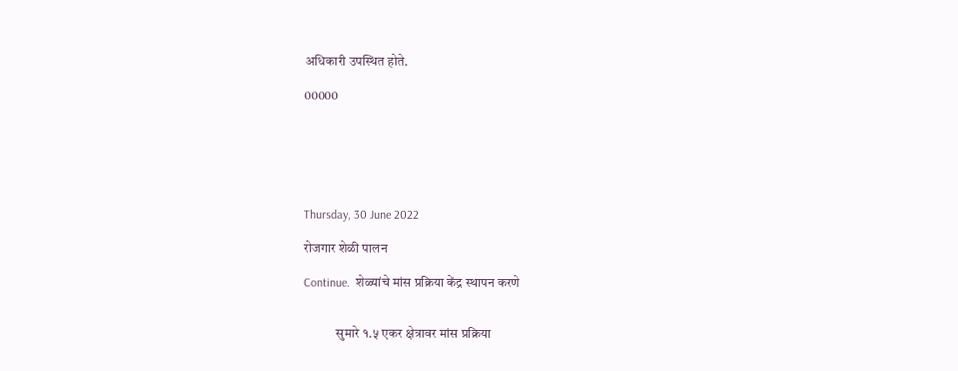अधिकारी उपस्थित होते.

00000






Thursday, 30 June 2022

रोजगार शेळी पालन

Continue.  शेळ्यांचे मांस प्रक्रिया केंद्र स्थापन करणे


            सुमारे १.५ एकर क्षेत्रावर मांस प्रक्रिया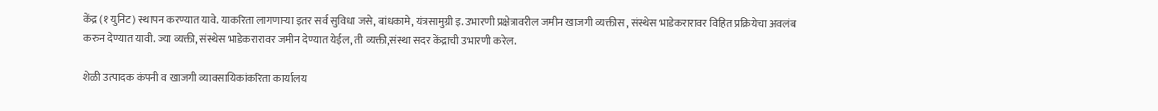केंद्र (१ युनिट) स्थापन करण्यात यावे. याकरिता लागणाऱ्या इतर सर्व सुविधा जसे, बांधकामे, यंत्रसामुग्री इ. उभारणी प्रक्षेत्रावरील जमीन खाजगी व्यक्तीस , संस्थेस भाडेकरारावर विहित प्रक्रियेचा अवलंब करुन देण्यात यावी. ज्या व्यक्ती, संस्थेस भाडेकरारावर जमीन देण्यात येईल, ती व्यक्ती,संस्था सदर केंद्राची उभारणी करेल.

शेळी उत्पादक कंपनी व खाजगी व्यावसायिकांकरिता कार्यालय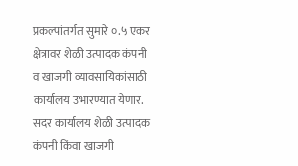प्रकल्पांतर्गत सुमारे ०.५ एकर क्षेत्रावर शेळी उत्पादक कंपनी व खाजगी व्यावसायिकांसाठी कार्यालय उभारण्यात येणार. सदर कार्यालय शेळी उत्पादक कंपनी किंवा खाजगी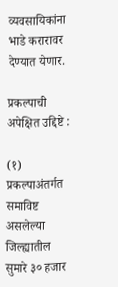व्यवसायिकांना भाडे करारावर देण्यात येणार.

प्रकल्पाची अपेक्षित उद्दिष्टे :

(१) प्रकल्पाअंतर्गत समाविष्ट असलेल्या जिल्ह्यातील सुमारे ३० हजार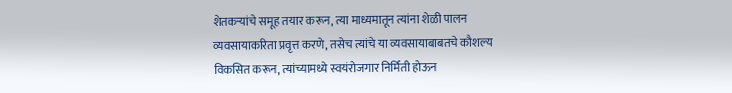शेतकऱ्यांचे समूह तयार करून, त्या माध्यमातून त्यांना शेळी पालन व्यवसायाकरिता प्रवृत्त करणे, तसेच त्यांचे या व्यवसायाबाबतचे कौशल्य विकसित करून, त्यांच्यामध्ये स्वयंरोजगार निर्मिती होऊन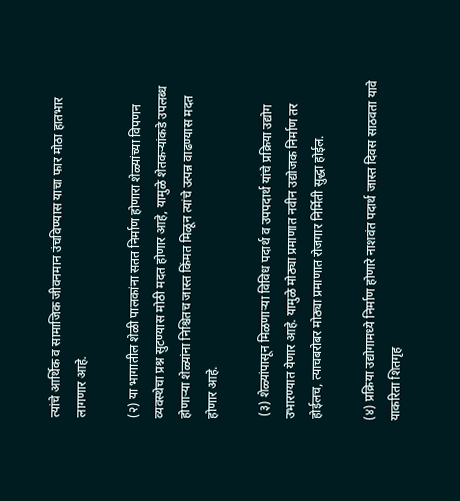त्यांचे आर्थिक व सामाजिक जीवनमान उंचविण्यास याचा फार मोठा हातभार लागणार आहे.

(२) या भागातील शेळी पालकांना सतत निर्माण होणारा शेळ्यांच्या विपणन व्यवस्थेचा प्रश्न सुटण्यास मोठी मदत होणार आहे, यामुळे शेतकऱ्यांकडे उपलब्ध होणाऱ्या शेळ्यांना निश्चितच जास्त किंमत मिळून त्यांचे उत्पन्न वाढण्यास मदत होणार आहे.

 (३) शेळ्यांपासून मिळणाऱ्या विविध पदार्थ व उपपदार्थ यांचे प्रक्रिया उद्योग उभारण्यात येणार आहे. यामुळे मोठ्या प्रमाणात नवीन उद्योजक निर्माण तर होईलच, त्याचबरोबर मोठ्या प्रमाणात रोजगार निर्मिती सुद्धा होईल.

(४) प्रक्रिया उद्योगामध्ये निर्माण होणारे नाशवंत पदार्थ जास्त दिवस साठवता यावे याकरिता शितगृह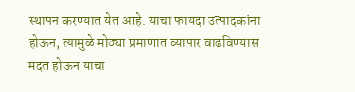स्थापन करण्यात येत आहे. याचा फायदा उत्पादकांना होऊन, त्यामुळे मोठ्या प्रमाणात व्यापार वाढविण्यास मदत होऊन याचा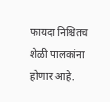फायदा निश्चितच शेळी पालकांना होणार आहे.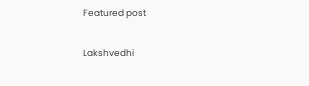Featured post

Lakshvedhi